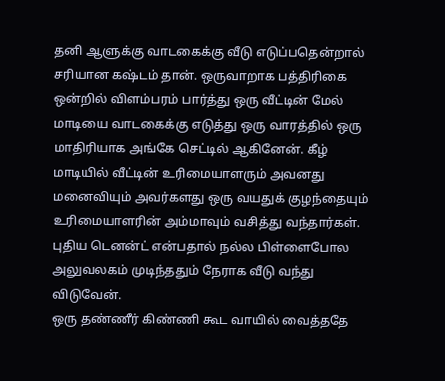தனி ஆளுக்கு வாடகைக்கு வீடு எடுப்பதென்றால் சரியான கஷ்டம் தான். ஒருவாறாக பத்திரிகை ஒன்றில் விளம்பரம் பார்த்து ஒரு வீட்டின் மேல் மாடியை வாடகைக்கு எடுத்து ஒரு வாரத்தில் ஒரு மாதிரியாக அங்கே செட்டில் ஆகினேன். கீழ் மாடியில் வீட்டின் உரிமையாளரும் அவனது மனைவியும் அவர்களது ஒரு வயதுக் குழந்தையும் உரிமையாளரின் அம்மாவும் வசித்து வந்தார்கள். புதிய டெனன்ட் என்பதால் நல்ல பிள்ளைபோல அலுவலகம் முடிந்ததும் நேராக வீடு வந்து விடுவேன்.
ஒரு தண்ணீர் கிண்ணி கூட வாயில் வைத்ததே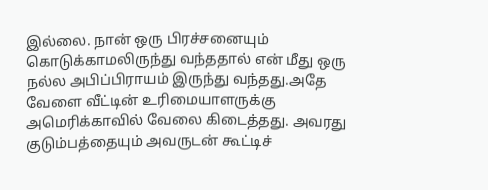இல்லை. நான் ஒரு பிரச்சனையும் கொடுக்காமலிருந்து வந்ததால் என் மீது ஒரு நல்ல அபிப்பிராயம் இருந்து வந்தது.அதே வேளை வீட்டின் உரிமையாளருக்கு அமெரிக்காவில் வேலை கிடைத்தது. அவரது குடும்பத்தையும் அவருடன் கூட்டிச்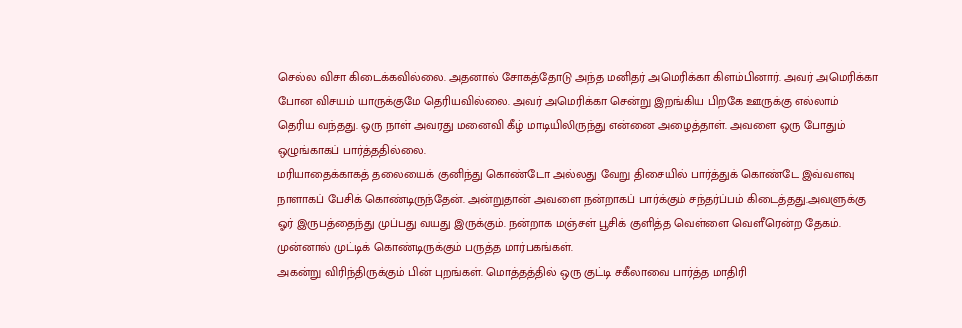செல்ல விசா கிடைக்கவில்லை. அதனால் சோகத்தோடு அந்த மனிதர் அமெரிக்கா கிளம்பினார். அவர் அமெரிக்கா போன விசயம் யாருக்குமே தெரியவில்லை. அவர் அமெரிக்கா சென்று இறங்கிய பிறகே ஊருக்கு எல்லாம் தெரிய வந்தது. ஒரு நாள் அவரது மனைவி கீழ் மாடியிலிருந்து என்னை அழைத்தாள். அவளை ஒரு போதும் ஒழுங்காகப் பார்த்ததில்லை.
மரியாதைக்காகத் தலையைக் குனிந்து கொண்டோ அல்லது வேறு திசையில் பார்த்துக் கொண்டே இவ்வளவு நாளாகப் பேசிக் கொண்டிருந்தேன். அன்றுதான் அவளை நன்றாகப் பார்க்கும் சந்தர்ப்பம் கிடைத்தது.அவளுக்கு ஓர் இருபத்தைந்து முப்பது வயது இருக்கும். நன்றாக மஞ்சள் பூசிக் குளித்த வெள்ளை வெளீரென்ற தேகம். முன்னால் முட்டிக் கொண்டிருக்கும் பருத்த மார்பகங்கள்.
அகன்று விரிந்திருக்கும் பின் புறங்கள். மொத்தத்தில் ஒரு குட்டி சகீலாவை பார்த்த மாதிரி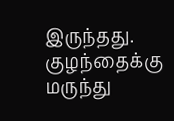இருந்தது. குழந்தைக்கு மருந்து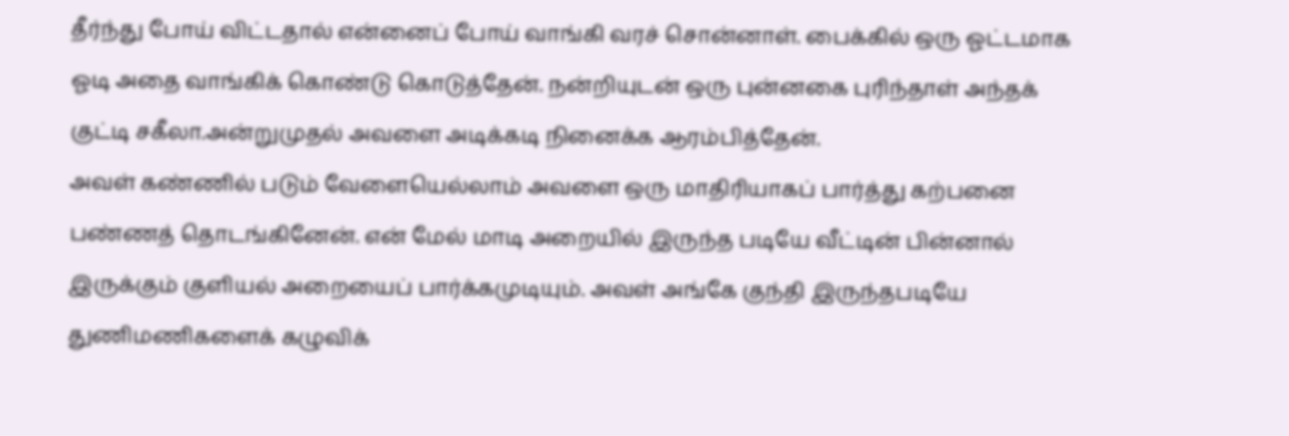தீர்ந்து போய் விட்டதால் என்னைப் போய் வாங்கி வரச் சொன்னாள். பைக்கில் ஒரு ஓட்டமாக ஓடி அதை வாங்கிக் கொண்டு கொடுத்தேன். நன்றியுடன் ஒரு புன்னகை புரிந்தாள் அந்தக் குட்டி சகீலா.அன்றுமுதல் அவளை அடிக்கடி நினைக்க ஆரம்பித்தேன்.
அவள் கண்ணில் படும் வேளையெல்லாம் அவளை ஒரு மாதிரியாகப் பார்த்து கற்பனை பண்ணத் தொடங்கினேன். என் மேல் மாடி அறையில் இருந்த படியே வீட்டின் பின்னால் இருக்கும் குளியல் அறையைப் பார்க்கமுடியும். அவள் அங்கே குந்தி இருந்தபடியே துணிமணிகளைக் கழுவிக்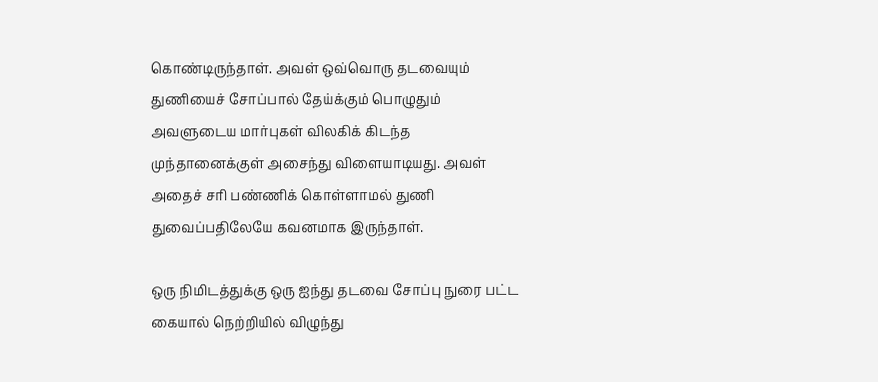கொண்டிருந்தாள். அவள் ஒவ்வொரு தடவையும் துணியைச் சோப்பால் தேய்க்கும் பொழுதும் அவளுடைய மார்புகள் விலகிக் கிடந்த முந்தானைக்குள் அசைந்து விளையாடியது. அவள் அதைச் சரி பண்ணிக் கொள்ளாமல் துணி துவைப்பதிலேயே கவனமாக இருந்தாள்.

ஒரு நிமிடத்துக்கு ஒரு ஐந்து தடவை சோப்பு நுரை பட்ட கையால் நெற்றியில் விழுந்து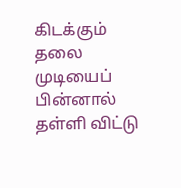கிடக்கும் தலை முடியைப் பின்னால் தள்ளி விட்டு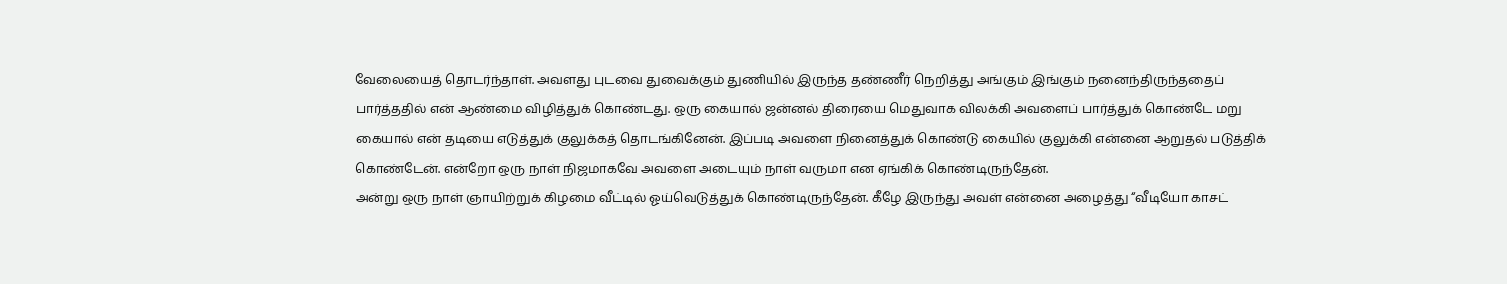வேலையைத் தொடர்ந்தாள். அவளது புடவை துவைக்கும் துணியில் இருந்த தண்ணீர் நெறித்து அங்கும் இங்கும் நனைந்திருந்ததைப் பார்த்ததில் என் ஆண்மை விழித்துக் கொண்டது. ஒரு கையால் ஜன்னல் திரையை மெதுவாக விலக்கி அவளைப் பார்த்துக் கொண்டே மறு கையால் என் தடியை எடுத்துக் குலுக்கத் தொடங்கினேன். இப்படி அவளை நினைத்துக் கொண்டு கையில் குலுக்கி என்னை ஆறுதல் படுத்திக் கொண்டேன். என்றோ ஒரு நாள் நிஜமாகவே அவளை அடையும் நாள் வருமா என ஏங்கிக் கொண்டிருந்தேன்.
அன்று ஒரு நாள் ஞாயிற்றுக் கிழமை வீட்டில் ஓய்வெடுத்துக் கொண்டிருந்தேன். கீழே இருந்து அவள் என்னை அழைத்து “வீடியோ காசட்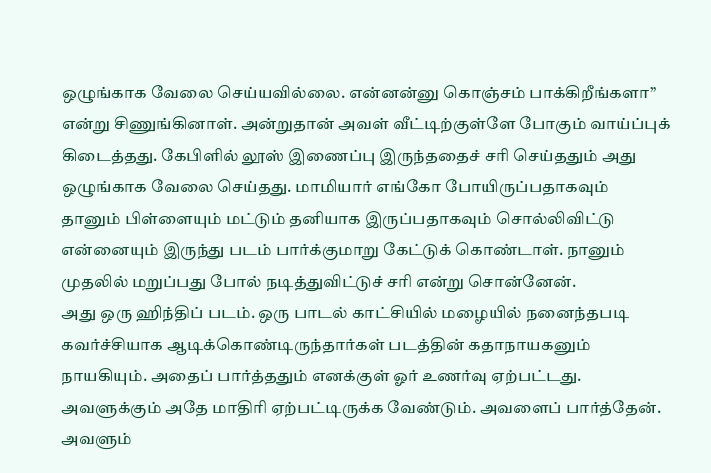ஒழுங்காக வேலை செய்யவில்லை. என்னன்னு கொஞ்சம் பாக்கிறீங்களா” என்று சிணுங்கினாள். அன்றுதான் அவள் வீட்டிற்குள்ளே போகும் வாய்ப்புக் கிடைத்தது. கேபிளில் லூஸ் இணைப்பு இருந்ததைச் சரி செய்ததும் அது ஒழுங்காக வேலை செய்தது. மாமியார் எங்கோ போயிருப்பதாகவும் தானும் பிள்ளையும் மட்டும் தனியாக இருப்பதாகவும் சொல்லிவிட்டு என்னையும் இருந்து படம் பார்க்குமாறு கேட்டுக் கொண்டாள். நானும் முதலில் மறுப்பது போல் நடித்துவிட்டுச் சரி என்று சொன்னேன்.
அது ஒரு ஹிந்திப் படம். ஒரு பாடல் காட்சியில் மழையில் நனைந்தபடி கவர்ச்சியாக ஆடிக்கொண்டிருந்தார்கள் படத்தின் கதாநாயகனும் நாயகியும். அதைப் பார்த்ததும் எனக்குள் ஓர் உணர்வு ஏற்பட்டது. அவளுக்கும் அதே மாதிரி ஏற்பட்டிருக்க வேண்டும். அவளைப் பார்த்தேன். அவளும்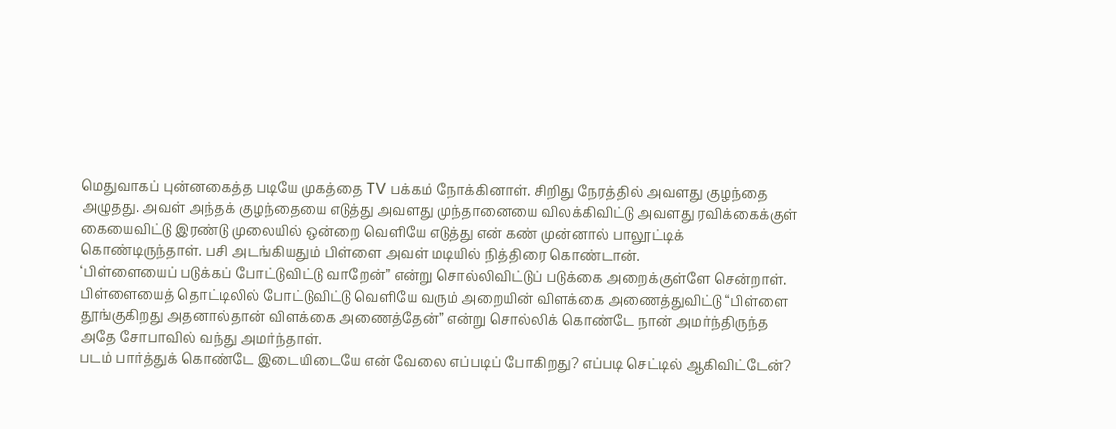மெதுவாகப் புன்னகைத்த படியே முகத்தை TV பக்கம் நோக்கினாள். சிறிது நேரத்தில் அவளது குழந்தை அழுதது. அவள் அந்தக் குழந்தையை எடுத்து அவளது முந்தானையை விலக்கிவிட்டு அவளது ரவிக்கைக்குள் கையைவிட்டு இரண்டு முலையில் ஒன்றை வெளியே எடுத்து என் கண் முன்னால் பாலூட்டிக் கொண்டிருந்தாள். பசி அடங்கியதும் பிள்ளை அவள் மடியில் நித்திரை கொண்டான்.
‘பிள்ளையைப் படுக்கப் போட்டுவிட்டு வாறேன்” என்று சொல்லிவிட்டுப் படுக்கை அறைக்குள்ளே சென்றாள்.
பிள்ளையைத் தொட்டிலில் போட்டுவிட்டு வெளியே வரும் அறையின் விளக்கை அணைத்துவிட்டு “பிள்ளை தூங்குகிறது அதனால்தான் விளக்கை அணைத்தேன்” என்று சொல்லிக் கொண்டே நான் அமர்ந்திருந்த அதே சோபாவில் வந்து அமர்ந்தாள்.
படம் பார்த்துக் கொண்டே இடையிடையே என் வேலை எப்படிப் போகிறது? எப்படி செட்டில் ஆகிவிட்டேன்?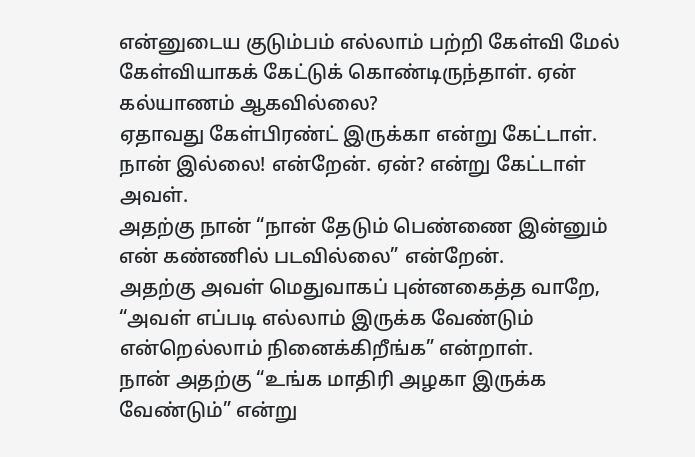என்னுடைய குடும்பம் எல்லாம் பற்றி கேள்வி மேல் கேள்வியாகக் கேட்டுக் கொண்டிருந்தாள். ஏன் கல்யாணம் ஆகவில்லை?
ஏதாவது கேள்பிரண்ட் இருக்கா என்று கேட்டாள்.
நான் இல்லை! என்றேன். ஏன்? என்று கேட்டாள் அவள்.
அதற்கு நான் “நான் தேடும் பெண்ணை இன்னும் என் கண்ணில் படவில்லை” என்றேன்.
அதற்கு அவள் மெதுவாகப் புன்னகைத்த வாறே, “அவள் எப்படி எல்லாம் இருக்க வேண்டும் என்றெல்லாம் நினைக்கிறீங்க” என்றாள்.
நான் அதற்கு “உங்க மாதிரி அழகா இருக்க வேண்டும்” என்று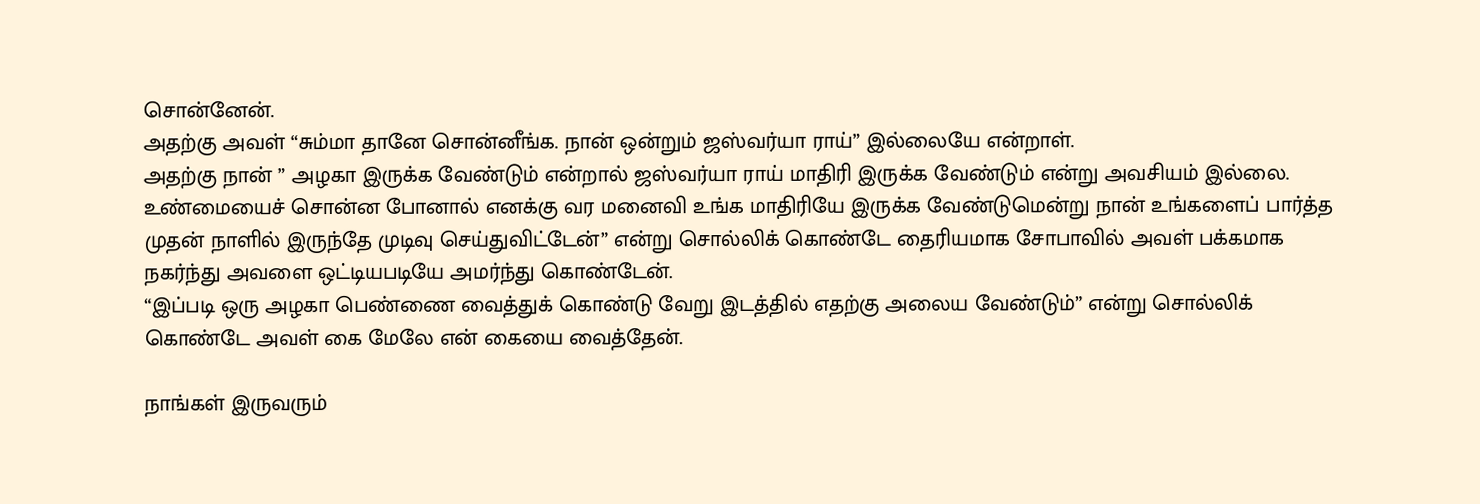சொன்னேன்.
அதற்கு அவள் “சும்மா தானே சொன்னீங்க. நான் ஒன்றும் ஜஸ்வர்யா ராய்” இல்லையே என்றாள்.
அதற்கு நான் ” அழகா இருக்க வேண்டும் என்றால் ஜஸ்வர்யா ராய் மாதிரி இருக்க வேண்டும் என்று அவசியம் இல்லை. உண்மையைச் சொன்ன போனால் எனக்கு வர மனைவி உங்க மாதிரியே இருக்க வேண்டுமென்று நான் உங்களைப் பார்த்த முதன் நாளில் இருந்தே முடிவு செய்துவிட்டேன்” என்று சொல்லிக் கொண்டே தைரியமாக சோபாவில் அவள் பக்கமாக நகர்ந்து அவளை ஒட்டியபடியே அமர்ந்து கொண்டேன்.
“இப்படி ஒரு அழகா பெண்ணை வைத்துக் கொண்டு வேறு இடத்தில் எதற்கு அலைய வேண்டும்” என்று சொல்லிக் கொண்டே அவள் கை மேலே என் கையை வைத்தேன்.

நாங்கள் இருவரும்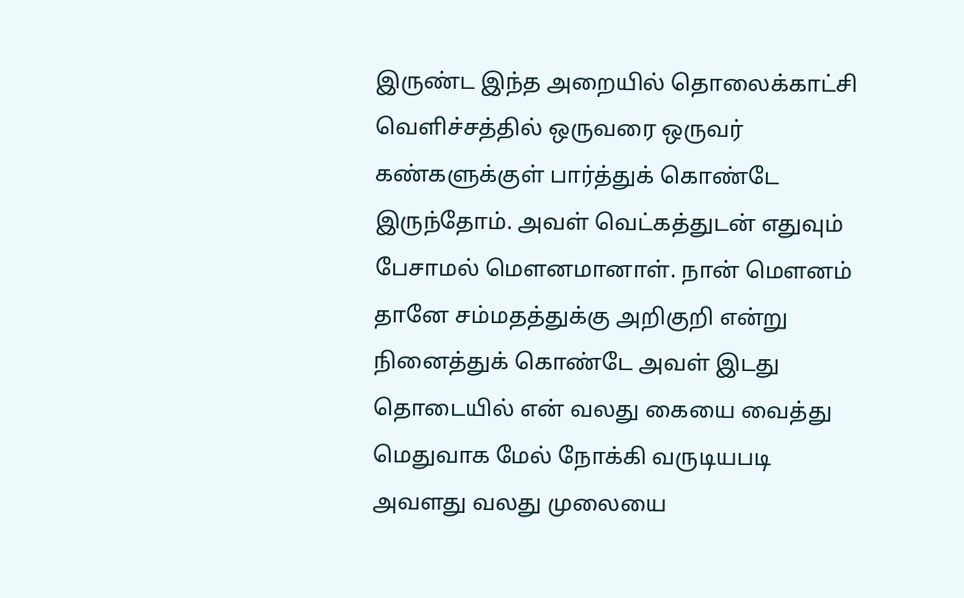இருண்ட இந்த அறையில் தொலைக்காட்சி வெளிச்சத்தில் ஒருவரை ஒருவர் கண்களுக்குள் பார்த்துக் கொண்டே இருந்தோம். அவள் வெட்கத்துடன் எதுவும் பேசாமல் மௌனமானாள். நான் மௌனம் தானே சம்மதத்துக்கு அறிகுறி என்று நினைத்துக் கொண்டே அவள் இடது தொடையில் என் வலது கையை வைத்து மெதுவாக மேல் நோக்கி வருடியபடி அவளது வலது முலையை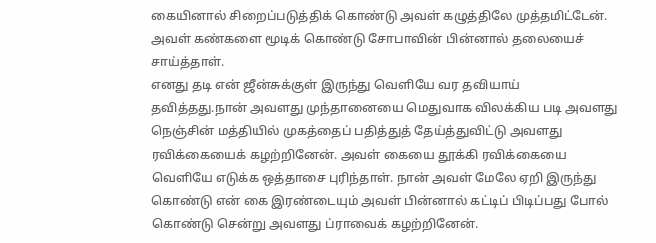கையினால் சிறைப்படுத்திக் கொண்டு அவள் கழுத்திலே முத்தமிட்டேன். அவள் கண்களை மூடிக் கொண்டு சோபாவின் பின்னால் தலையைச் சாய்த்தாள்.
எனது தடி என் ஜீன்சுக்குள் இருந்து வெளியே வர தவியாய் தவித்தது.நான் அவளது முந்தானையை மெதுவாக விலக்கிய படி அவளது நெஞ்சின் மத்தியில் முகத்தைப் பதித்துத் தேய்த்துவிட்டு அவளது ரவிக்கையைக் கழற்றினேன். அவள் கையை தூக்கி ரவிக்கையை வெளியே எடுக்க ஒத்தாசை புரிந்தாள். நான் அவள் மேலே ஏறி இருந்து கொண்டு என் கை இரண்டையும் அவள் பின்னால் கட்டிப் பிடிப்பது போல் கொண்டு சென்று அவளது ப்ராவைக் கழற்றினேன்.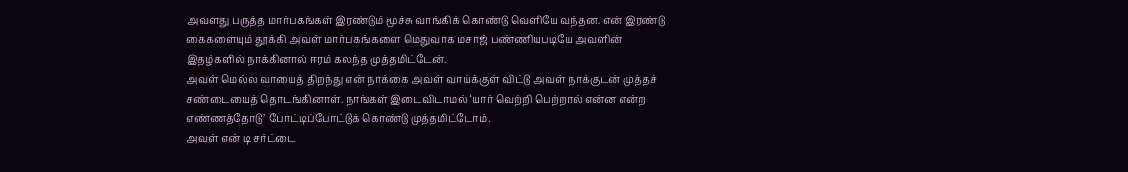அவளது பருத்த மார்பகங்கள் இரண்டும் மூச்சு வாங்கிக் கொண்டு வெளியே வந்தன. என் இரண்டு கைகளையும் தூக்கி அவள் மார்பகங்களை மெதுவாக மசாஜ் பண்ணியபடியே அவளின் இதழ்களில் நாக்கினால் ஈரம் கலந்த முத்தமிட்டேன்.
அவள் மெல்ல வாயைத் திறந்து என் நாக்கை அவள் வாய்க்குள் விட்டு அவள் நாக்குடன் முத்தச் சண்டையைத் தொடங்கினாள். நாங்கள் இடைவிடாமல் ‘யார் வெற்றி பெற்றால் என்ன என்ற எண்ணத்தோடு’ போட்டிப்போட்டுக் கொண்டு முத்தமிட்டோம்.
அவள் என் டி சர்ட்டை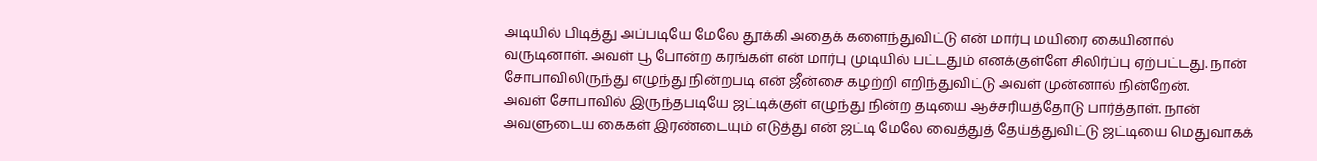அடியில் பிடித்து அப்படியே மேலே தூக்கி அதைக் களைந்துவிட்டு என் மார்பு மயிரை கையினால் வருடினாள். அவள் பூ போன்ற கரங்கள் என் மார்பு முடியில் பட்டதும் எனக்குள்ளே சிலிர்ப்பு ஏற்பட்டது. நான் சோபாவிலிருந்து எழுந்து நின்றபடி என் ஜீன்சை கழற்றி எறிந்துவிட்டு அவள் முன்னால் நின்றேன்.
அவள் சோபாவில் இருந்தபடியே ஜட்டிக்குள் எழுந்து நின்ற தடியை ஆச்சரியத்தோடு பார்த்தாள். நான் அவளுடைய கைகள் இரண்டையும் எடுத்து என் ஜட்டி மேலே வைத்துத் தேய்த்துவிட்டு ஜட்டியை மெதுவாகக்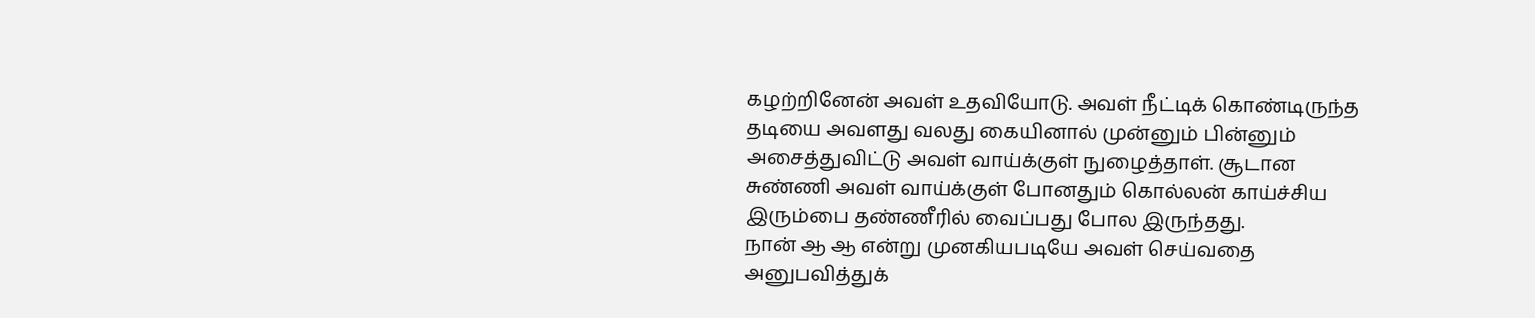கழற்றினேன் அவள் உதவியோடு. அவள் நீட்டிக் கொண்டிருந்த தடியை அவளது வலது கையினால் முன்னும் பின்னும் அசைத்துவிட்டு அவள் வாய்க்குள் நுழைத்தாள். சூடான சுண்ணி அவள் வாய்க்குள் போனதும் கொல்லன் காய்ச்சிய இரும்பை தண்ணீரில் வைப்பது போல இருந்தது.
நான் ஆ ஆ என்று முனகியபடியே அவள் செய்வதை அனுபவித்துக்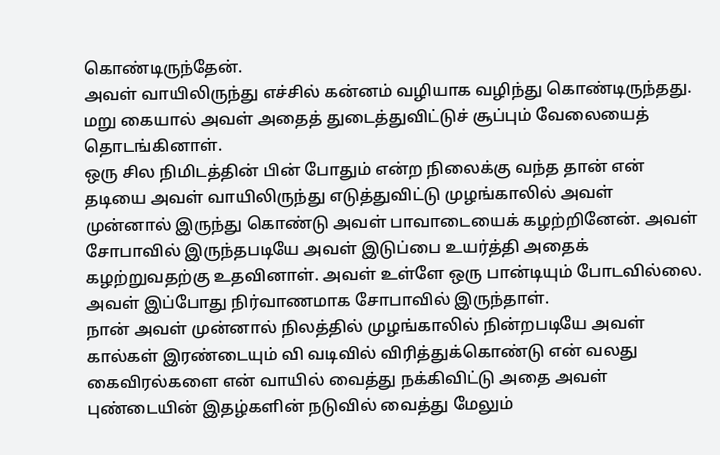கொண்டிருந்தேன்.
அவள் வாயிலிருந்து எச்சில் கன்னம் வழியாக வழிந்து கொண்டிருந்தது. மறு கையால் அவள் அதைத் துடைத்துவிட்டுச் சூப்பும் வேலையைத் தொடங்கினாள்.
ஒரு சில நிமிடத்தின் பின் போதும் என்ற நிலைக்கு வந்த தான் என் தடியை அவள் வாயிலிருந்து எடுத்துவிட்டு முழங்காலில் அவள் முன்னால் இருந்து கொண்டு அவள் பாவாடையைக் கழற்றினேன். அவள் சோபாவில் இருந்தபடியே அவள் இடுப்பை உயர்த்தி அதைக் கழற்றுவதற்கு உதவினாள். அவள் உள்ளே ஒரு பான்டியும் போடவில்லை. அவள் இப்போது நிர்வாணமாக சோபாவில் இருந்தாள்.
நான் அவள் முன்னால் நிலத்தில் முழங்காலில் நின்றபடியே அவள் கால்கள் இரண்டையும் வி வடிவில் விரித்துக்கொண்டு என் வலது கைவிரல்களை என் வாயில் வைத்து நக்கிவிட்டு அதை அவள் புண்டையின் இதழ்களின் நடுவில் வைத்து மேலும்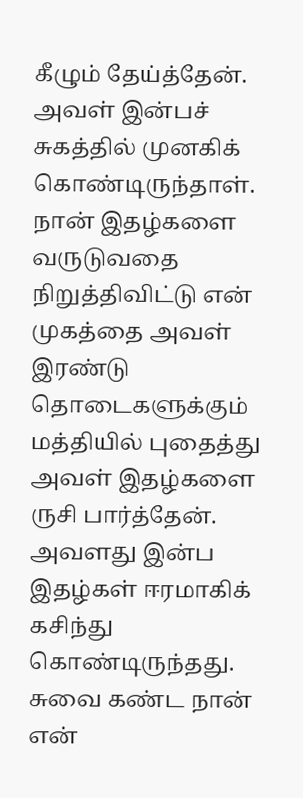கீழும் தேய்த்தேன். அவள் இன்பச் சுகத்தில் முனகிக் கொண்டிருந்தாள். நான் இதழ்களை வருடுவதை நிறுத்திவிட்டு என் முகத்தை அவள் இரண்டு தொடைகளுக்கும் மத்தியில் புதைத்து அவள் இதழ்களை ருசி பார்த்தேன். அவளது இன்ப இதழ்கள் ஈரமாகிக் கசிந்து கொண்டிருந்தது. சுவை கண்ட நான் என்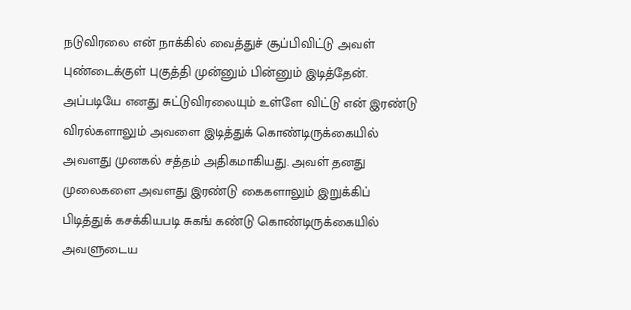நடுவிரலை என் நாக்கில் வைத்துச் சூப்பிவிட்டு அவள் புண்டைக்குள் புகுத்தி முன்னும் பின்னும் இடித்தேன்.
அப்படியே எனது சுட்டுவிரலையும் உள்ளே விட்டு என் இரண்டு விரல்களாலும் அவளை இடித்துக் கொண்டிருக்கையில் அவளது முனகல் சத்தம் அதிகமாகியது. அவள் தனது முலைகளை அவளது இரண்டு கைகளாலும் இறுக்கிப் பிடித்துக் கசக்கியபடி சுகங் கண்டு கொண்டிருக்கையில் அவளுடைய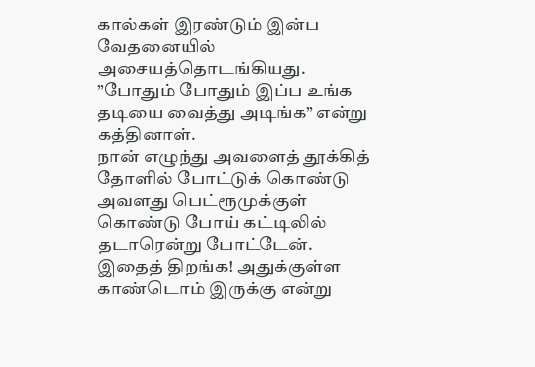கால்கள் இரண்டும் இன்ப வேதனையில் அசையத்தொடங்கியது.
”போதும் போதும் இப்ப உங்க தடியை வைத்து அடிங்க” என்று கத்தினாள்.
நான் எழுந்து அவளைத் தூக்கித் தோளில் போட்டுக் கொண்டு அவளது பெட்ரூமுக்குள் கொண்டு போய் கட்டிலில் தடாரென்று போட்டேன்.
இதைத் திறங்க! அதுக்குள்ள காண்டொம் இருக்கு என்று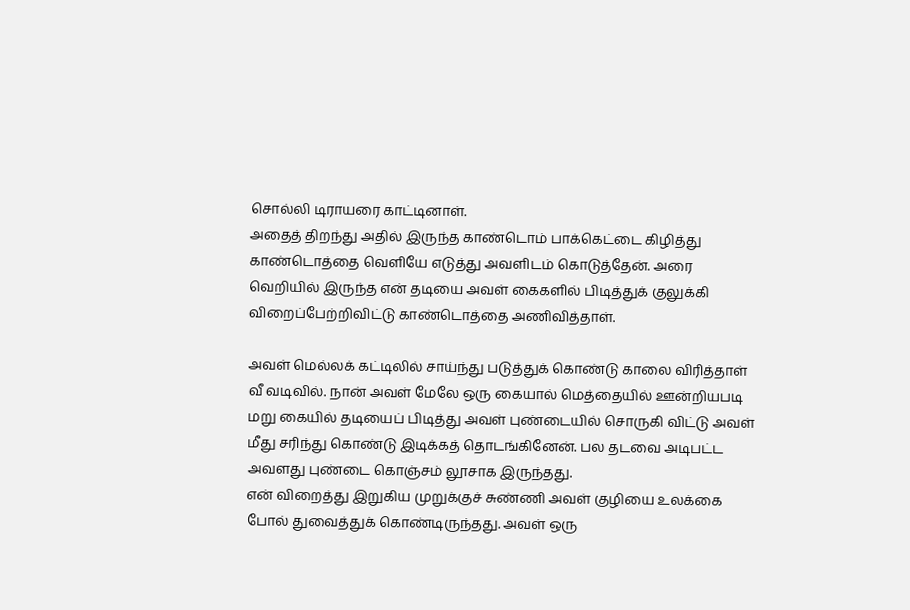சொல்லி டிராயரை காட்டினாள்.
அதைத் திறந்து அதில் இருந்த காண்டொம் பாக்கெட்டை கிழித்து காண்டொத்தை வெளியே எடுத்து அவளிடம் கொடுத்தேன். அரை வெறியில் இருந்த என் தடியை அவள் கைகளில் பிடித்துக் குலுக்கி விறைப்பேற்றிவிட்டு காண்டொத்தை அணிவித்தாள்.

அவள் மெல்லக் கட்டிலில் சாய்ந்து படுத்துக் கொண்டு காலை விரித்தாள் வீ வடிவில். நான் அவள் மேலே ஒரு கையால் மெத்தையில் ஊன்றியபடி மறு கையில் தடியைப் பிடித்து அவள் புண்டையில் சொருகி விட்டு அவள் மீது சரிந்து கொண்டு இடிக்கத் தொடங்கினேன். பல தடவை அடிபட்ட அவளது புண்டை கொஞ்சம் லூசாக இருந்தது.
என் விறைத்து இறுகிய முறுக்குச் சுண்ணி அவள் குழியை உலக்கை போல் துவைத்துக் கொண்டிருந்தது. அவள் ஒரு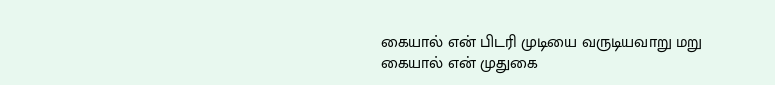கையால் என் பிடரி முடியை வருடியவாறு மறு கையால் என் முதுகை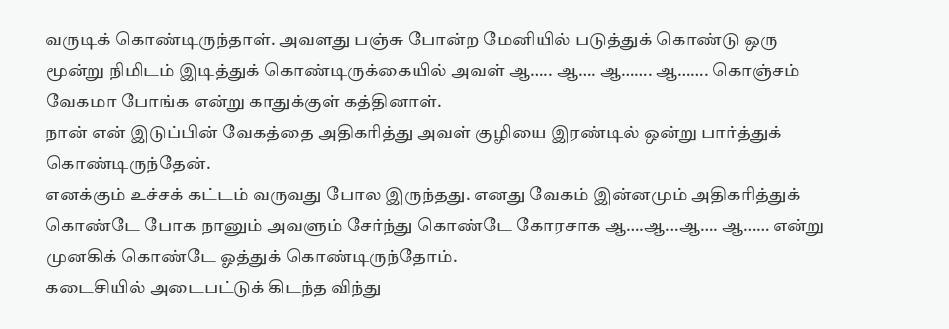வருடிக் கொண்டிருந்தாள். அவளது பஞ்சு போன்ற மேனியில் படுத்துக் கொண்டு ஒரு மூன்று நிமிடம் இடித்துக் கொண்டிருக்கையில் அவள் ஆ….. ஆ…. ஆ……. ஆ……. கொஞ்சம் வேகமா போங்க என்று காதுக்குள் கத்தினாள்.
நான் என் இடுப்பின் வேகத்தை அதிகரித்து அவள் குழியை இரண்டில் ஒன்று பார்த்துக் கொண்டிருந்தேன்.
எனக்கும் உச்சக் கட்டம் வருவது போல இருந்தது. எனது வேகம் இன்னமும் அதிகரித்துக் கொண்டே போக நானும் அவளும் சேர்ந்து கொண்டே கோரசாக ஆ….ஆ…ஆ…. ஆ…… என்று முனகிக் கொண்டே ஓத்துக் கொண்டிருந்தோம்.
கடைசியில் அடைபட்டுக் கிடந்த விந்து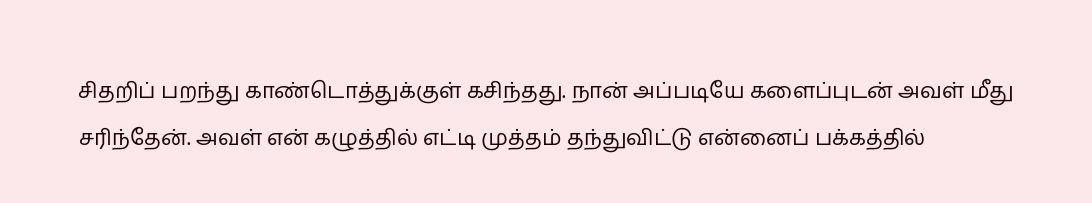சிதறிப் பறந்து காண்டொத்துக்குள் கசிந்தது. நான் அப்படியே களைப்புடன் அவள் மீது சரிந்தேன். அவள் என் கழுத்தில் எட்டி முத்தம் தந்துவிட்டு என்னைப் பக்கத்தில்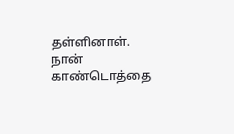தள்ளினாள்.
நான் காண்டொத்தை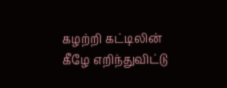கழற்றி கட்டிலின் கீழே எறிந்துவிட்டு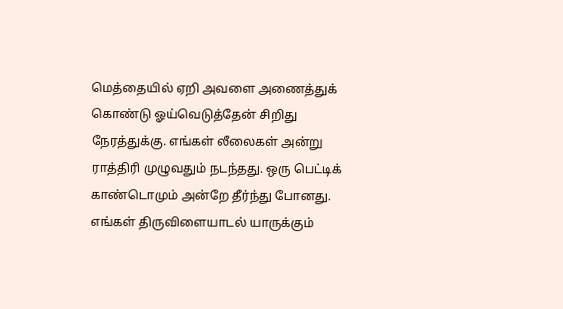மெத்தையில் ஏறி அவளை அணைத்துக் கொண்டு ஓய்வெடுத்தேன் சிறிது நேரத்துக்கு. எங்கள் லீலைகள் அன்று ராத்திரி முழுவதும் நடந்தது. ஒரு பெட்டிக் காண்டொமும் அன்றே தீர்ந்து போனது. எங்கள் திருவிளையாடல் யாருக்கும்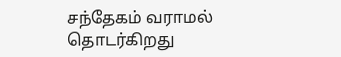சந்தேகம் வராமல் தொடர்கிறது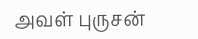அவள் புருசன்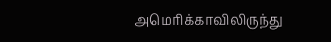அமெரிக்காவிலிருந்து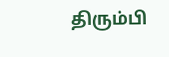திரும்பி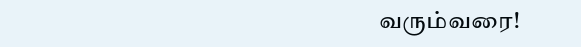வரும்வரை!